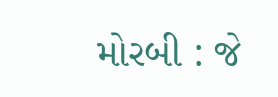મોરબી : જે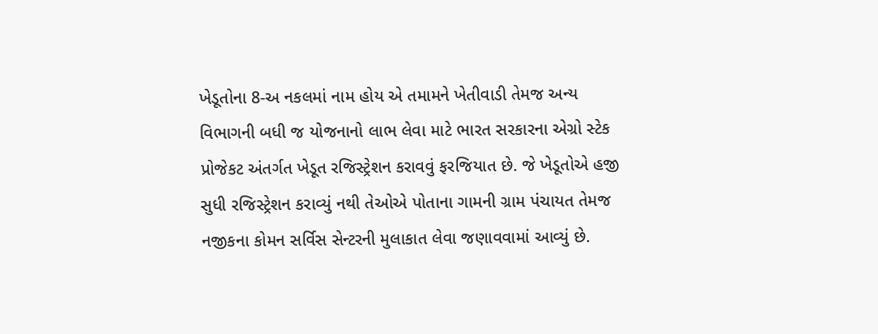ખેડૂતોના 8-અ નકલમાં નામ હોય એ તમામને ખેતીવાડી તેમજ અન્ય વિભાગની બધી જ યોજનાનો લાભ લેવા માટે ભારત સરકારના એગ્રો સ્ટેક પ્રોજેકટ અંતર્ગત ખેડૂત રજિસ્ટ્રેશન કરાવવું ફરજિયાત છે. જે ખેડૂતોએ હજી સુધી રજિસ્ટ્રેશન કરાવ્યું નથી તેઓએ પોતાના ગામની ગ્રામ પંચાયત તેમજ નજીકના કોમન સર્વિસ સેન્ટરની મુલાકાત લેવા જણાવવામાં આવ્યું છે.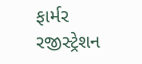ફાર્મર રજીસ્ટ્રેશન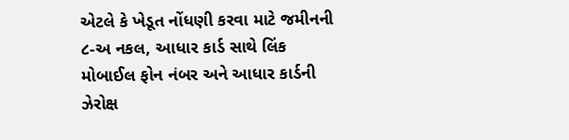એટલે કે ખેડૂત નોંધણી કરવા માટે જમીનની ૮-અ નકલ, આધાર કાર્ડ સાથે લિંક મોબાઈલ ફોન નંબર અને આધાર કાર્ડની ઝેરોક્ષ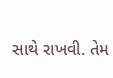સાથે રાખવી. તેમ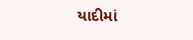યાદીમાં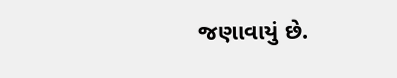જણાવાયું છે.